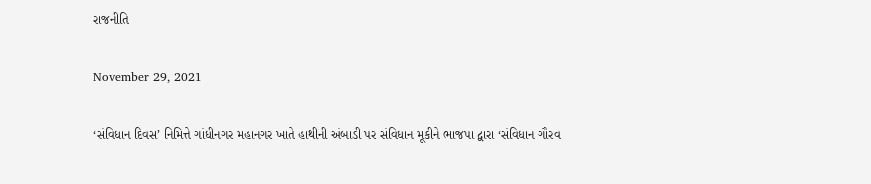રાજનીતિ

November 29, 2021

‘સંવિધાન દિવસ’ નિમિત્તે ગાંધીનગર મહાનગર ખાતે હાથીની અંબાડી પર સંવિધાન મૂકીને ભાજપા દ્વારા ‘સંવિધાન ગૌરવ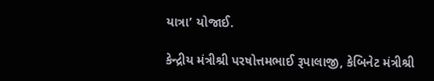યાત્રા’ યોજાઈ.

કેન્દ્રીય મંત્રીશ્રી પરષોત્તમભાઈ રૂપાલાજી, કેબિનેટ મંત્રીશ્રી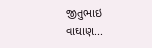જીતુભાઇ વાઘાણ...